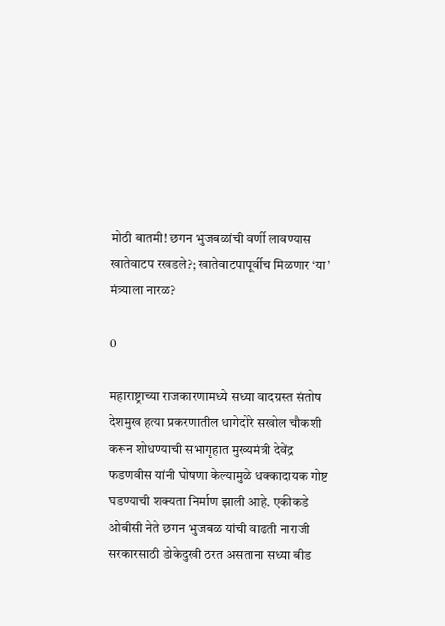मोठी बातमी! छगन भुजबळांची वर्णी लावण्यास खातेवाटप रखडले?; खातेवाटपापूर्वीच मिळणार ‘या’ मंत्र्याला नारळ?

0

महाराष्ट्राच्या राजकारणामध्ये सध्या वादग्रस्त संतोष देशमुख हत्या प्रकरणातील धागेदोरे सखोल चौकशी करून शोधण्याची सभागृहात मुख्यमंत्री देवेंद्र फडणवीस यांनी घोषणा केल्यामुळे धक्कादायक गोष्ट घडण्याची शक्यता निर्माण झाली आहे. एकीकडे ओबीसी नेते छगन भुजबळ यांची वाढती नाराजी सरकारसाठी डोकेदुखी ठरत असताना सध्या बीड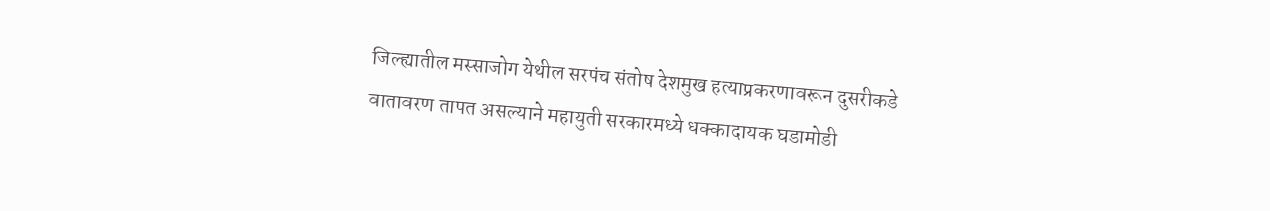जिल्ह्यातील मस्साजोग येथील सरपंच संतोष देशमुख हत्याप्रकरणावरून दुसरीकडे वातावरण तापत असल्याने महायुती सरकारमध्ये धक्कादायक घडामोडी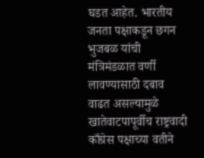घडत आहेत. भारतीय जनता पक्षाकडून छगन भुजबळ यांची मंत्रिमंडळात वर्णी लावण्यासाठी दबाव वाढत असल्यामुळे खातेवाटपापूर्वीच राष्ट्रवादी काँग्रेस पक्षाच्या वतीने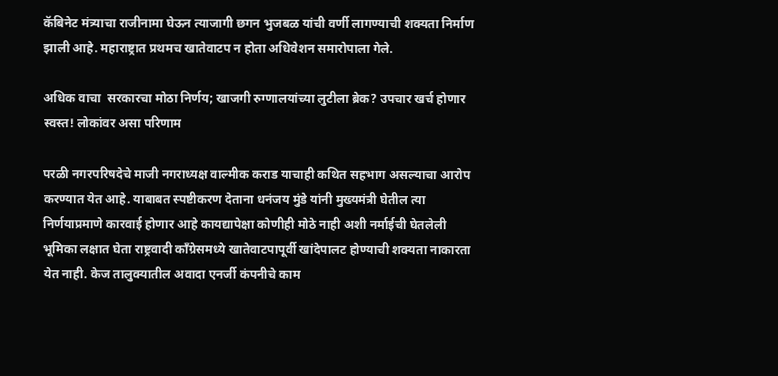कॅबिनेट मंत्र्याचा राजीनामा घेऊन त्याजागी छगन भुजबळ यांची वर्णी लागण्याची शक्यता निर्माण झाली आहे. महाराष्ट्रात प्रथमच खातेवाटप न होता अधिवेशन समारोपाला गेले.

अधिक वाचा  सरकारचा मोठा निर्णय; खाजगी रुग्णालयांच्या लुटीला ब्रेक? उपचार खर्च होणार स्वस्त! लोकांवर असा परिणाम

परळी नगरपरिषदेचे माजी नगराध्यक्ष वाल्मीक कराड याचाही कथित सहभाग असल्याचा आरोप करण्यात येत आहे. याबाबत स्पष्टीकरण देताना धनंजय मुंडे यांनी मुख्यमंत्री घेतील त्या निर्णयाप्रमाणे कारवाई होणार आहे कायद्यापेक्षा कोणीही मोठे नाही अशी नर्माईची घेतलेली भूमिका लक्षात घेता राष्ट्रवादी काँग्रेसमध्ये खातेवाटपापूर्वी खांदेपालट होण्याची शक्यता नाकारता येत नाही. केज तालुक्यातील अवादा एनर्जी कंपनीचे काम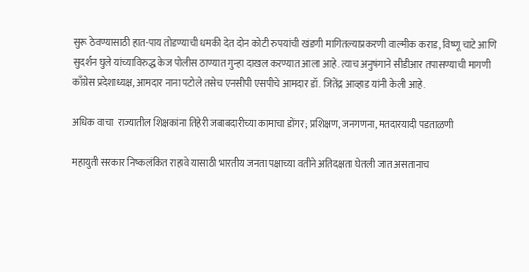सुरू ठेवण्यासाठी हात-पाय तोडण्याची धमकी देत दोन कोटी रुपयांची खंडणी मागितल्याप्रकरणी वाल्मीक कराड, विष्णू चाटे आणि सुदर्शन घुले यांच्याविरुद्ध केज पोलीस ठाण्यात गुन्हा दाखल करण्यात आला आहे. त्याच अनुषंगाने सीडीआर तपासण्याची मागणी काँग्रेस प्रदेशाध्यक्ष, आमदार नाना पटोले तसेच एनसीपी एसपीचे आमदार डॉ. जितेंद्र आव्हाड यांनी केली आहे.

अधिक वाचा  राज्यातील शिक्षकांना तिहेरी जबाबदारीच्या कामाचा डोंगर; प्रशिक्षण, जनगणना, मतदारयादी पडताळणी

महायुती सरकार निष्कलंकित राहावे यासाठी भारतीय जनता पक्षाच्या वतीने अतिदक्षता घेतली जात असतानाच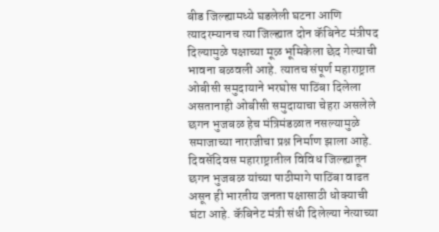बीड जिल्ह्यामध्ये घडलेली घटना आणि त्यादरम्यानच त्या जिल्ह्यात दोन कॅबिनेट मंत्रीपद दिल्यामुळे पक्षाच्या मूळ भूमिकेला छेद गेल्याची भावना बळवली आहे. त्यातच संपूर्ण महाराष्ट्रात ओबीसी समुदायाने भरघोस पाठिंबा दिलेला असतानाही ओबीसी समुदायाचा चेहरा असलेले छगन भुजबळ हेच मंत्रिमंडळात नसल्यामुळे समाजाच्या नाराजीचा प्रश्न निर्माण झाला आहे. दिवसेंदिवस महाराष्ट्रातील विविध जिल्ह्यातून छगन भुजबळ यांच्या पाठीमागे पाठिंबा वाढत असून ही भारतीय जनता पक्षासाठी धोक्याची घंटा आहे. कॅबिनेट मंत्री संधी दिलेल्या नेत्याच्या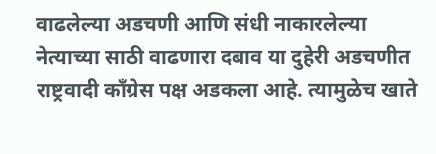वाढलेल्या अडचणी आणि संधी नाकारलेल्या नेत्याच्या साठी वाढणारा दबाव या दुहेरी अडचणीत राष्ट्रवादी काँग्रेस पक्ष अडकला आहे. त्यामुळेच खाते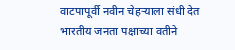वाटपापूर्वी नवीन चेहऱ्याला संधी देत भारतीय जनता पक्षाच्या वतीने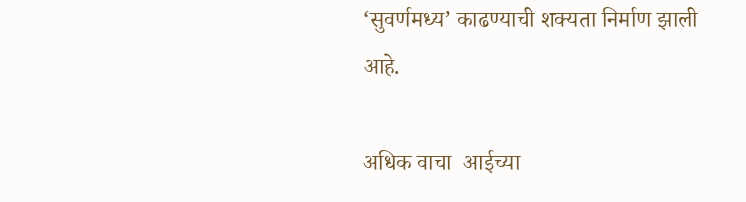‘सुवर्णमध्य’ काढण्याची शक्यता निर्माण झाली आहे.

अधिक वाचा  आईच्या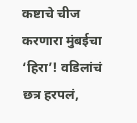कष्टाचे चीज करणारा मुंबईचा ‘हिरा’! वडिलांचं छत्र हरपलं,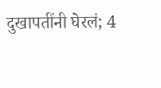दुखापतींनी घेरलं; 4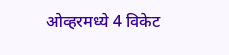ओव्हरमध्ये 4 विकेट